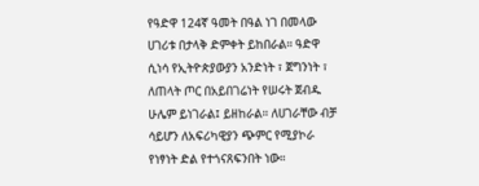የዓድዋ 124ኛ ዓመት በዓል ነገ በመላው ሀገሪቱ በታላቅ ድምቀት ይከበራል። ዓድዋ ሲነሳ የኢትዮጵያውያን አንድነት ፣ ጀግንነት ፣ ለጠላት ጦር በአይበገሬነት የሠሩት ጀብዱ ሁሌም ይነገራል፤ ይዘከራል። ለሀገራቸው ብቻ ሳይሆን ለአፍሪካዊያን ጭምር የሚያኮራ የነፃነት ድል የተጎናጸፍንበት ነው።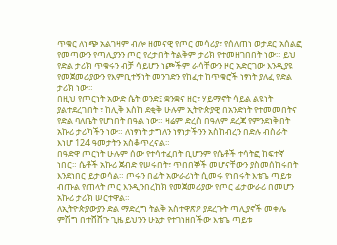ጥቁር ለነጭ አልገዛም ብሎ ዘመናዊ የጦር መሳሪያ፣ የሰለጠነ ወታደር አሰልፎ የመጣውን የጣሊያንን ጦር የረታበት ትልቅም ታሪክ የተመዘገበበት ነው። ይህ የድል ታሪክ ጥቁሩን ብቻ ሳይሆን ነጮችም ራሳቸውን ዞር አድርገው እንዲያዩ የመጀመሪያውን የእምቢተኝነት መንገድን የከፈተ ከጥቁሮች ነፃነት ያለፈ የድል ታሪክ ነው።
በዚህ የጦርነት አውድ ሴት ወንድ፤ ቋንቋና ዘር፣ ሃይማኖት ሳይል ልዩነት ያልተደረገበት ፣ ከሊቅ እስከ ደቂቅ ሁሉም ኢትዮጵያዊ በአንድነት የተመመበትና የድል ባለቤት የሆነበት በዓል ነው። ዛሬም ድረስ በዓለም ደረጃ የምንደነቅበት አኩሪ ታሪካችን ነው። ለነፃነት ታግለን ነፃነታችንን አስከብረን በድሉ ብስራት እነሆ 124 ዓመታትን አስቆጥረናል።
በዓድዋ ጦርነት ሁሉም ሰው የተሳተፈበት ቢሆንም የሴቶች ተሳትፎ ከፍተኛ ነበር። ሴቶች አኩሪ ጀብድ የሠሩበት፣ ጥበበኞች መሆናቸውን ያስመሰከሩበት እንደነበር ይታወሳል። ጦሩን በፊት አውራሪነት ሲመሩ የነበሩት እቴጌ ጣይቱ ብጡል የጠላት ጦር እንዲንበረከክ የመጀመሪያው የጦር ፊታውራሪ በመሆን አኩሪ ታሪክ ሠርተዋል።
ለኢትዮጵያውያን ድል ማድረግ ትልቅ አስተዋጽዖ ያደረጉት ጣሊያኖች መቀሌ ምሽግ በተሸሸጉ ጊዜ ይህንን ሁኔታ የተገነዘበችው እቴጌ ጣይቱ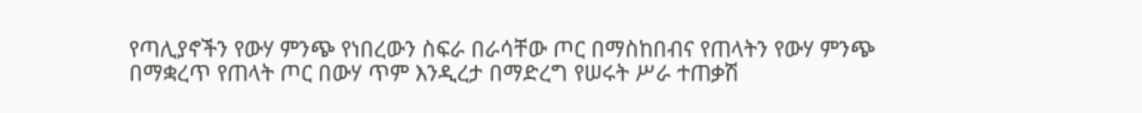የጣሊያኖችን የውሃ ምንጭ የነበረውን ስፍራ በራሳቸው ጦር በማስከበብና የጠላትን የውሃ ምንጭ በማቋረጥ የጠላት ጦር በውሃ ጥም እንዲረታ በማድረግ የሠሩት ሥራ ተጠቃሽ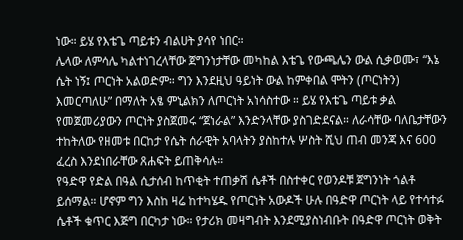ነው። ይሄ የእቴጌ ጣይቱን ብልሀት ያሳየ ነበር።
ሌላው ለምሳሌ ካልተነገረላቸው ጀግንነታቸው መካከል እቴጌ የውጫሌን ውል ሲቃወሙ፣ “እኔ ሴት ነኝ፤ ጦርነት አልወድም። ግን እንደዚህ ዓይነት ውል ከምቀበል ሞትን (ጦርነትን) እመርጣለሁ” በማለት አፄ ምኒልክን ለጦርነት አነሳስተው ። ይሄ የእቴጌ ጣይቱ ቃል የመጀመሪያውን ጦርነት ያስጀመሩ “ጀነራል” እንድንላቸው ያስገድደናል። ለራሳቸው ባለቤታቸውን ተከትለው የዘመቱ በርከታ የሴት ሰራዊት አባላትን ያስከተሉ ሦስት ሺህ ጠብ መንጃ እና 600 ፈረስ እንደነበራቸው ጸሐፍት ይጠቅሳሉ።
የዓድዋ የድል በዓል ሲታሰብ ከጥቂት ተጠቃሽ ሴቶች በስተቀር የወንዶቹ ጀግንነት ጎልቶ ይሰማል። ሆኖም ግን እስከ ዛሬ ከተካሄዱ የጦርነት አውዶች ሁሉ በዓድዋ ጦርነት ላይ የተሳተፉ ሴቶች ቁጥር እጅግ በርካታ ነው። የታሪክ መዛግብት እንደሚያስነብቡት በዓድዋ ጦርነት ወቅት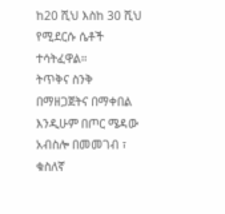ከ20 ሺህ እስከ 30 ሺህ የሚደርሱ ሴቶች ተሳትፈዋል።
ትጥቅና ስንቅ በማዘጋጀትና በማቀበል እንዲሁም በጦር ሜዳው አብስሎ በመመገብ ፣ ቁስለኛ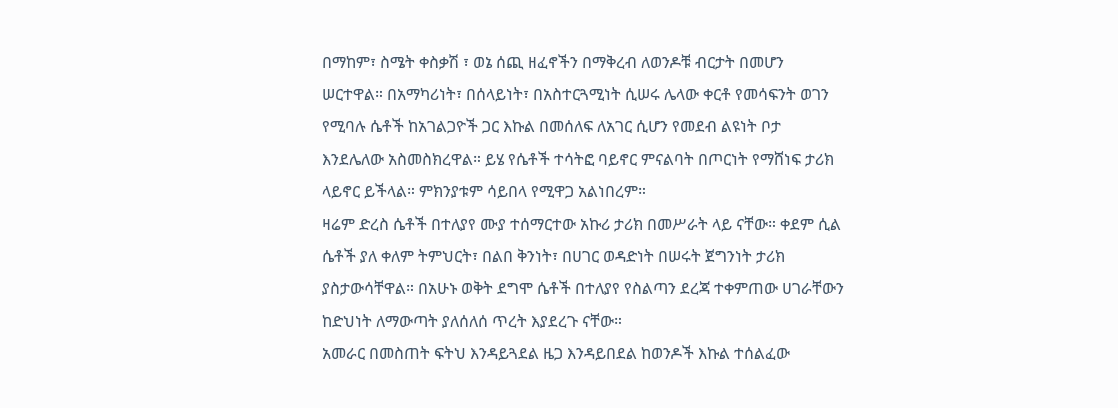በማከም፣ ስሜት ቀስቃሽ ፣ ወኔ ሰጪ ዘፈኖችን በማቅረብ ለወንዶቹ ብርታት በመሆን ሠርተዋል። በአማካሪነት፣ በሰላይነት፣ በአስተርጓሚነት ሲሠሩ ሌላው ቀርቶ የመሳፍንት ወገን የሚባሉ ሴቶች ከአገልጋዮች ጋር እኩል በመሰለፍ ለአገር ሲሆን የመደብ ልዩነት ቦታ እንደሌለው አስመስክረዋል። ይሄ የሴቶች ተሳትፎ ባይኖር ምናልባት በጦርነት የማሸነፍ ታሪክ ላይኖር ይችላል። ምክንያቱም ሳይበላ የሚዋጋ አልነበረም።
ዛሬም ድረስ ሴቶች በተለያየ ሙያ ተሰማርተው አኩሪ ታሪክ በመሥራት ላይ ናቸው። ቀደም ሲል ሴቶች ያለ ቀለም ትምህርት፣ በልበ ቅንነት፣ በሀገር ወዳድነት በሠሩት ጀግንነት ታሪክ ያስታውሳቸዋል። በአሁኑ ወቅት ደግሞ ሴቶች በተለያየ የስልጣን ደረጃ ተቀምጠው ሀገራቸውን ከድህነት ለማውጣት ያለሰለሰ ጥረት እያደረጉ ናቸው።
አመራር በመስጠት ፍትህ እንዳይጓደል ዜጋ እንዳይበደል ከወንዶች እኩል ተሰልፈው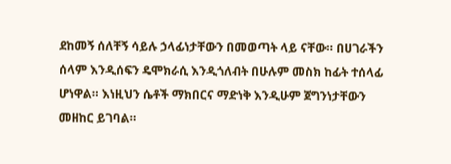ደከመኝ ሰለቸኝ ሳይሉ ኃላፊነታቸውን በመወጣት ላይ ናቸው። በሀገራችን ሰላም እንዲሰፍን ዴሞክራሲ እንዲጎለብት በሁሉም መስክ ከፊት ተሰላፊ ሆነዋል። እነዚህን ሴቶች ማክበርና ማድነቅ እንዲሁም ጀግንነታቸውን መዘከር ይገባል።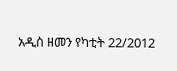አዲስ ዘመን የካቲት 22/2012